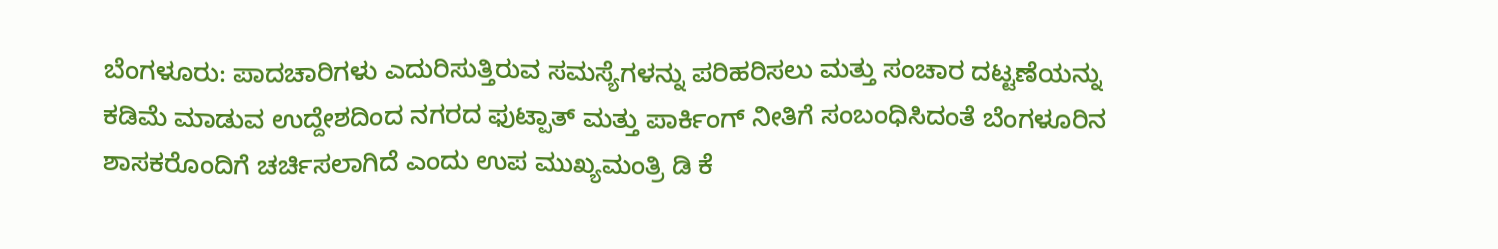ಬೆಂಗಳೂರು: ಪಾದಚಾರಿಗಳು ಎದುರಿಸುತ್ತಿರುವ ಸಮಸ್ಯೆಗಳನ್ನು ಪರಿಹರಿಸಲು ಮತ್ತು ಸಂಚಾರ ದಟ್ಟಣೆಯನ್ನು ಕಡಿಮೆ ಮಾಡುವ ಉದ್ದೇಶದಿಂದ ನಗರದ ಫುಟ್ಪಾತ್ ಮತ್ತು ಪಾರ್ಕಿಂಗ್ ನೀತಿಗೆ ಸಂಬಂಧಿಸಿದಂತೆ ಬೆಂಗಳೂರಿನ ಶಾಸಕರೊಂದಿಗೆ ಚರ್ಚಿಸಲಾಗಿದೆ ಎಂದು ಉಪ ಮುಖ್ಯಮಂತ್ರಿ ಡಿ ಕೆ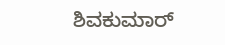ಶಿವಕುಮಾರ್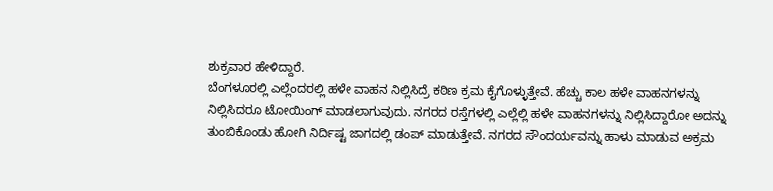ಶುಕ್ರವಾರ ಹೇಳಿದ್ದಾರೆ.
ಬೆಂಗಳೂರಲ್ಲಿ ಎಲ್ಲೆಂದರಲ್ಲಿ ಹಳೇ ವಾಹನ ನಿಲ್ಲಿಸಿದ್ರೆ ಕಠಿಣ ಕ್ರಮ ಕೈಗೊಳ್ಳುತ್ತೇವೆ. ಹೆಚ್ಚು ಕಾಲ ಹಳೇ ವಾಹನಗಳನ್ನು ನಿಲ್ಲಿಸಿದರೂ ಟೋಯಿಂಗ್ ಮಾಡಲಾಗುವುದು. ನಗರದ ರಸ್ತೆಗಳಲ್ಲಿ ಎಲ್ಲೆಲ್ಲಿ ಹಳೇ ವಾಹನಗಳನ್ನು ನಿಲ್ಲಿಸಿದ್ದಾರೋ ಅದನ್ನು ತುಂಬಿಕೊಂಡು ಹೋಗಿ ನಿರ್ದಿಷ್ಟ ಜಾಗದಲ್ಲಿ ಡಂಪ್ ಮಾಡುತ್ತೇವೆ. ನಗರದ ಸೌಂದರ್ಯವನ್ನು ಹಾಳು ಮಾಡುವ ಅಕ್ರಮ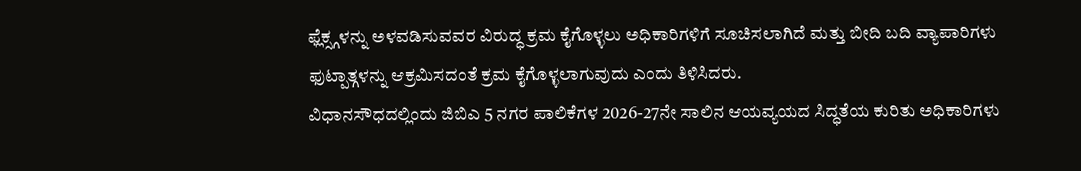ಫ್ಲೆಕ್ಸ್ಗಳನ್ನು ಅಳವಡಿಸುವವರ ವಿರುದ್ಧ ಕ್ರಮ ಕೈಗೊಳ್ಳಲು ಅಧಿಕಾರಿಗಳಿಗೆ ಸೂಚಿಸಲಾಗಿದೆ ಮತ್ತು ಬೀದಿ ಬದಿ ವ್ಯಾಪಾರಿಗಳು ಫುಟ್ಪಾತ್ಗಳನ್ನು ಆಕ್ರಮಿಸದಂತೆ ಕ್ರಮ ಕೈಗೊಳ್ಳಲಾಗುವುದು ಎಂದು ತಿಳಿಸಿದರು.
ವಿಧಾನಸೌಧದಲ್ಲಿಂದು ಜಿಬಿಎ 5 ನಗರ ಪಾಲಿಕೆಗಳ 2026-27ನೇ ಸಾಲಿನ ಆಯವ್ಯಯದ ಸಿದ್ಧತೆಯ ಕುರಿತು ಅಧಿಕಾರಿಗಳು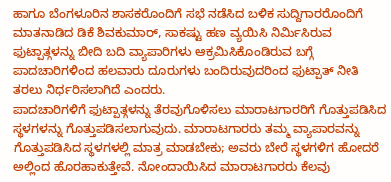ಹಾಗೂ ಬೆಂಗಳೂರಿನ ಶಾಸಕರೊಂದಿಗೆ ಸಭೆ ನಡೆಸಿದ ಬಳಿಕ ಸುದ್ದಿಗಾರರೊಂದಿಗೆ ಮಾತನಾಡಿದ ಡಿಕೆ ಶಿವಕುಮಾರ್, ಸಾಕಷ್ಟು ಹಣ ವ್ಯಯಿಸಿ ನಿರ್ಮಿಸಿರುವ ಫುಟ್ಪಾತ್ಗಳನ್ನು ಬೀದಿ ಬದಿ ವ್ಯಾಪಾರಿಗಳು ಆಕ್ರಮಿಸಿಕೊಂಡಿರುವ ಬಗ್ಗೆ ಪಾದಚಾರಿಗಳಿಂದ ಹಲವಾರು ದೂರುಗಳು ಬಂದಿರುವುದರಿಂದ ಫುಟ್ಪಾತ್ ನೀತಿ ತರಲು ನಿರ್ಧರಿಸಲಾಗಿದೆ ಎಂದರು.
ಪಾದಚಾರಿಗಳಿಗೆ ಫುಟ್ಪಾತ್ಗಳನ್ನು ತೆರವುಗೊಳಿಸಲು ಮಾರಾಟಗಾರರಿಗೆ ಗೊತ್ತುಪಡಿಸಿದ ಸ್ಥಳಗಳನ್ನು ಗೊತ್ತುಪಡಿಸಲಾಗುವುದು. ಮಾರಾಟಗಾರರು ತಮ್ಮ ವ್ಯಾಪಾರವನ್ನು ಗೊತ್ತುಪಡಿಸಿದ ಸ್ಥಳಗಳಲ್ಲಿ ಮಾತ್ರ ಮಾಡಬೇಕು; ಅವರು ಬೇರೆ ಸ್ಥಳಗಳಿಗ ಹೋದರೆ ಅಲ್ಲಿಂದ ಹೊರಹಾಕುತ್ತೇವೆ. ನೋಂದಾಯಿಸಿದ ಮಾರಾಟಗಾರರು ಕೆಲವು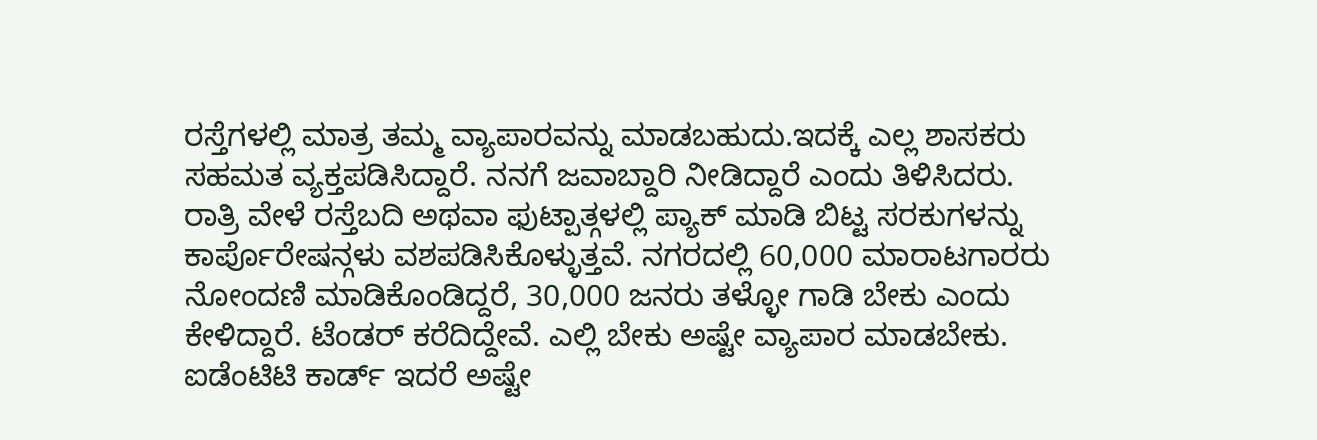ರಸ್ತೆಗಳಲ್ಲಿ ಮಾತ್ರ ತಮ್ಮ ವ್ಯಾಪಾರವನ್ನು ಮಾಡಬಹುದು.ಇದಕ್ಕೆ ಎಲ್ಲ ಶಾಸಕರು ಸಹಮತ ವ್ಯಕ್ತಪಡಿಸಿದ್ದಾರೆ. ನನಗೆ ಜವಾಬ್ದಾರಿ ನೀಡಿದ್ದಾರೆ ಎಂದು ತಿಳಿಸಿದರು.
ರಾತ್ರಿ ವೇಳೆ ರಸ್ತೆಬದಿ ಅಥವಾ ಫುಟ್ಪಾತ್ಗಳಲ್ಲಿ ಪ್ಯಾಕ್ ಮಾಡಿ ಬಿಟ್ಟ ಸರಕುಗಳನ್ನು ಕಾರ್ಪೊರೇಷನ್ಗಳು ವಶಪಡಿಸಿಕೊಳ್ಳುತ್ತವೆ. ನಗರದಲ್ಲಿ 60,000 ಮಾರಾಟಗಾರರು ನೋಂದಣಿ ಮಾಡಿಕೊಂಡಿದ್ದರೆ, 30,000 ಜನರು ತಳ್ಳೋ ಗಾಡಿ ಬೇಕು ಎಂದು ಕೇಳಿದ್ದಾರೆ. ಟೆಂಡರ್ ಕರೆದಿದ್ದೇವೆ. ಎಲ್ಲಿ ಬೇಕು ಅಷ್ಟೇ ವ್ಯಾಪಾರ ಮಾಡಬೇಕು. ಐಡೆಂಟಿಟಿ ಕಾರ್ಡ್ ಇದರೆ ಅಷ್ಟೇ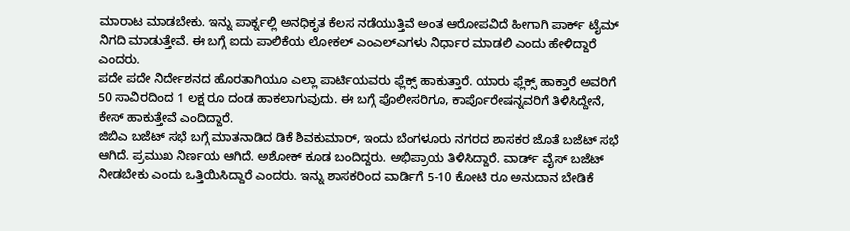ಮಾರಾಟ ಮಾಡಬೇಕು. ಇನ್ನು ಪಾರ್ಕ್ನಲ್ಲಿ ಅನಧಿಕೃತ ಕೆಲಸ ನಡೆಯುತ್ತಿವೆ ಅಂತ ಆರೋಪವಿದೆ ಹೀಗಾಗಿ ಪಾರ್ಕ್ ಟೈಮ್ ನಿಗದಿ ಮಾಡುತ್ತೇವೆ. ಈ ಬಗ್ಗೆ ಐದು ಪಾಲಿಕೆಯ ಲೋಕಲ್ ಎಂಎಲ್ಎಗಳು ನಿರ್ಧಾರ ಮಾಡಲಿ ಎಂದು ಹೇಳಿದ್ದಾರೆ ಎಂದರು.
ಪದೇ ಪದೇ ನಿರ್ದೇಶನದ ಹೊರತಾಗಿಯೂ ಎಲ್ಲಾ ಪಾರ್ಟಿಯವರು ಫ್ಲೆಕ್ಸ್ ಹಾಕುತ್ತಾರೆ. ಯಾರು ಫ್ಲೆಕ್ಸ್ ಹಾಕ್ತಾರೆ ಅವರಿಗೆ 50 ಸಾವಿರದಿಂದ 1 ಲಕ್ಷ ರೂ ದಂಡ ಹಾಕಲಾಗುವುದು. ಈ ಬಗ್ಗೆ ಪೊಲೀಸರಿಗೂ, ಕಾರ್ಪೊರೇಷನ್ನವರಿಗೆ ತಿಳಿಸಿದ್ದೇನೆ, ಕೇಸ್ ಹಾಕುತ್ತೇವೆ ಎಂದಿದ್ದಾರೆ.
ಜಿಬಿಎ ಬಜೆಟ್ ಸಭೆ ಬಗ್ಗೆ ಮಾತನಾಡಿದ ಡಿಕೆ ಶಿವಕುಮಾರ್, ಇಂದು ಬೆಂಗಳೂರು ನಗರದ ಶಾಸಕರ ಜೊತೆ ಬಜೆಟ್ ಸಭೆ ಆಗಿದೆ. ಪ್ರಮುಖ ನಿರ್ಣಯ ಆಗಿದೆ. ಅಶೋಕ್ ಕೂಡ ಬಂದಿದ್ದರು. ಅಭಿಪ್ರಾಯ ತಿಳಿಸಿದ್ದಾರೆ. ವಾರ್ಡ್ ವೈಸ್ ಬಜೆಟ್ ನೀಡಬೇಕು ಎಂದು ಒತ್ತಿಯಿಸಿದ್ದಾರೆ ಎಂದರು. ಇನ್ನು ಶಾಸಕರಿಂದ ವಾರ್ಡಿಗೆ 5-10 ಕೋಟಿ ರೂ ಅನುದಾನ ಬೇಡಿಕೆ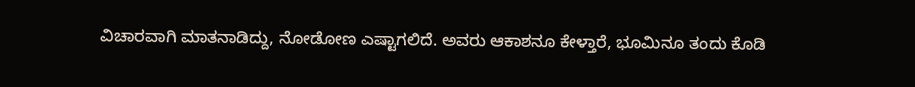ವಿಚಾರವಾಗಿ ಮಾತನಾಡಿದ್ದು, ನೋಡೋಣ ಎಷ್ಟಾಗಲಿದೆ. ಅವರು ಆಕಾಶನೂ ಕೇಳ್ತಾರೆ, ಭೂಮಿನೂ ತಂದು ಕೊಡಿ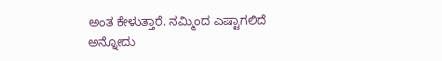ಅಂತ ಕೇಳುತ್ತಾರೆ. ನಮ್ಮಿಂದ ಎಷ್ಟಾಗಲಿದೆ ಅನ್ನೋದು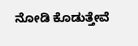ನೋಡಿ ಕೊಡುತ್ತೇವೆ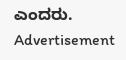ಎಂದರು.
Advertisement